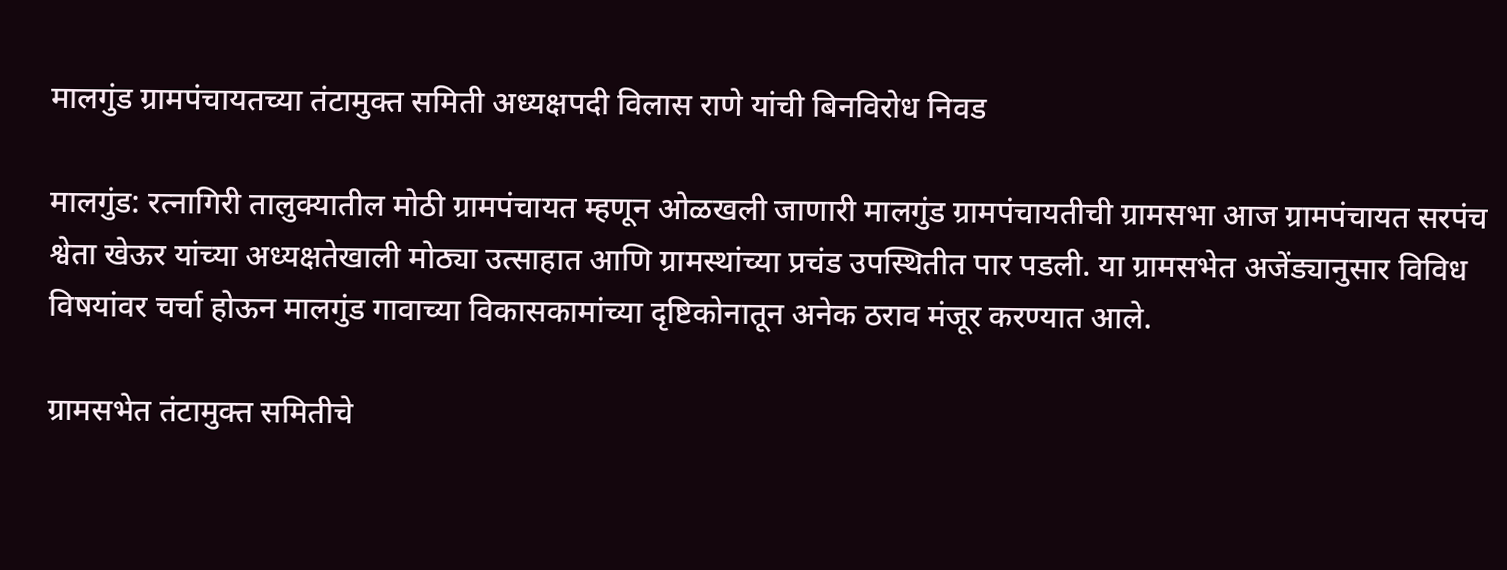मालगुंड ग्रामपंचायतच्या तंटामुक्त समिती अध्यक्षपदी विलास राणे यांची बिनविरोध निवड

मालगुंड: रत्नागिरी तालुक्यातील मोठी ग्रामपंचायत म्हणून ओळखली जाणारी मालगुंड ग्रामपंचायतीची ग्रामसभा आज ग्रामपंचायत सरपंच श्वेता खेऊर यांच्या अध्यक्षतेखाली मोठ्या उत्साहात आणि ग्रामस्थांच्या प्रचंड उपस्थितीत पार पडली. या ग्रामसभेत अजेंड्यानुसार विविध विषयांवर चर्चा होऊन मालगुंड गावाच्या विकासकामांच्या दृष्टिकोनातून अनेक ठराव मंजूर करण्यात आले.

ग्रामसभेत तंटामुक्त समितीचे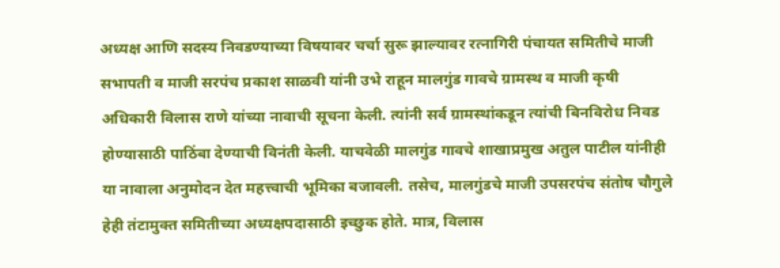अध्यक्ष आणि सदस्य निवडण्याच्या विषयावर चर्चा सुरू झाल्यावर रत्नागिरी पंचायत समितीचे माजी सभापती व माजी सरपंच प्रकाश साळवी यांनी उभे राहून मालगुंड गावचे ग्रामस्थ व माजी कृषी अधिकारी विलास राणे यांच्या नावाची सूचना केली. त्यांनी सर्व ग्रामस्थांकडून त्यांची बिनविरोध निवड होण्यासाठी पाठिंबा देण्याची विनंती केली. याचवेळी मालगुंड गावचे शाखाप्रमुख अतुल पाटील यांनीही या नावाला अनुमोदन देत महत्त्वाची भूमिका बजावली. तसेच, मालगुंडचे माजी उपसरपंच संतोष चौगुले हेही तंटामुक्त समितीच्या अध्यक्षपदासाठी इच्छुक होते. मात्र, विलास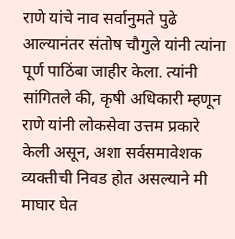राणे यांचे नाव सर्वानुमते पुढे आल्यानंतर संतोष चौगुले यांनी त्यांना पूर्ण पाठिंबा जाहीर केला. त्यांनी सांगितले की, कृषी अधिकारी म्हणून राणे यांनी लोकसेवा उत्तम प्रकारे केली असून, अशा सर्वसमावेशक व्यक्तीची निवड होत असल्याने मी माघार घेत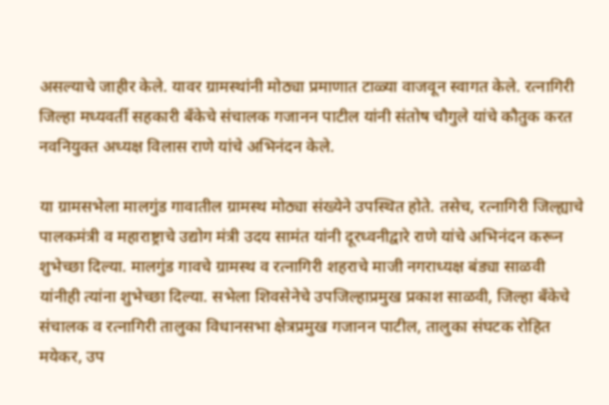असल्याचे जाहीर केले. यावर ग्रामस्थांनी मोठ्या प्रमाणात टाळ्या वाजवून स्वागत केले. रत्नागिरी जिल्हा मध्यवर्ती सहकारी बँकेचे संचालक गजानन पाटील यांनी संतोष चौगुले यांचे कौतुक करत नवनियुक्त अध्यक्ष विलास राणे यांचे अभिनंदन केले.

या ग्रामसभेला मालगुंड गावातील ग्रामस्थ मोठ्या संख्येने उपस्थित होते. तसेच, रत्नागिरी जिल्ह्याचे पालकमंत्री व महाराष्ट्राचे उद्योग मंत्री उदय सामंत यांनी दूरध्वनीद्वारे राणे यांचे अभिनंदन करून शुभेच्छा दिल्या. मालगुंड गावचे ग्रामस्थ व रत्नागिरी शहराचे माजी नगराध्यक्ष बंड्या साळवी यांनीही त्यांना शुभेच्छा दिल्या. सभेला शिवसेनेचे उपजिल्हाप्रमुख प्रकाश साळवी, जिल्हा बँकेचे संचालक व रत्नागिरी तालुका विधानसभा क्षेत्रप्रमुख गजानन पाटील, तालुका संघटक रोहित मयेकर, उप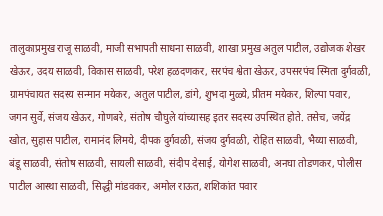तालुकाप्रमुख राजू साळवी, माजी सभापती साधना साळवी, शाखा प्रमुख अतुल पाटील, उद्योजक शेखर खेऊर, उदय साळवी, विकास साळवी, परेश हळदणकर, सरपंच श्वेता खेऊर, उपसरपंच स्मिता दुर्गवळी, ग्रामपंचायत सदस्य सन्मान मयेकर, अतुल पाटील, डांगे, शुभदा मुळ्ये, प्रीतम मयेकर, शिल्पा पवार, जगन सुर्वे, संजय खेऊर, गोणबरे, संतोष चौघुले यांच्यासह इतर सदस्य उपस्थित होते. तसेच, जयेंद्र खोत, सुहास पाटील, रामानंद लिमये, दीपक दुर्गवळी, संजय दुर्गवळी, रोहित साळवी, भैय्या साळवी, बंडू साळवी, संतोष साळवी, सायली साळवी, संदीप देसाई, योगेश साळवी, अनघा तोडणकर, पोलीस पाटील आस्था साळवी, सिद्धी मांडवकर, अमोल राऊत, शशिकांत पवार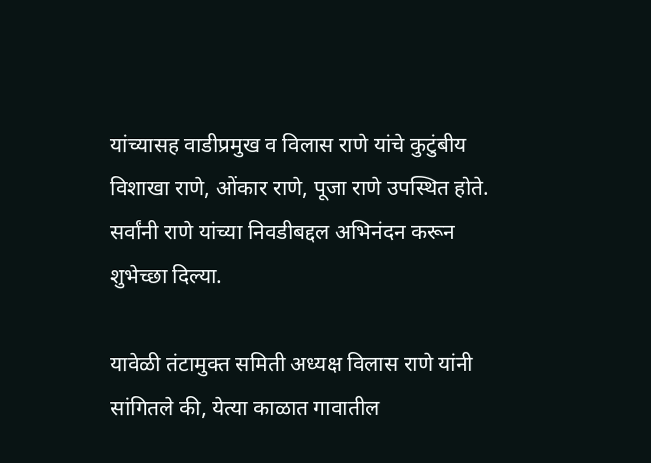यांच्यासह वाडीप्रमुख व विलास राणे यांचे कुटुंबीय विशाखा राणे, ओंकार राणे, पूजा राणे उपस्थित होते. सर्वांनी राणे यांच्या निवडीबद्दल अभिनंदन करून शुभेच्छा दिल्या.

यावेळी तंटामुक्त समिती अध्यक्ष विलास राणे यांनी सांगितले की, येत्या काळात गावातील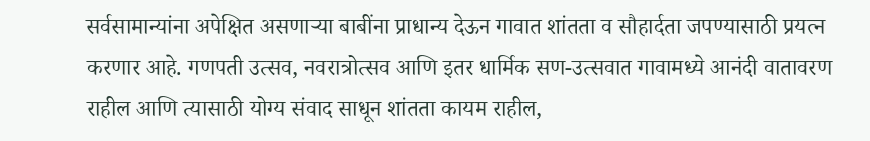सर्वसामान्यांना अपेक्षित असणाऱ्या बाबींना प्राधान्य देऊन गावात शांतता व सौहार्दता जपण्यासाठी प्रयत्न करणार आहे. गणपती उत्सव, नवरात्रोत्सव आणि इतर धार्मिक सण-उत्सवात गावामध्ये आनंदी वातावरण राहील आणि त्यासाठी योग्य संवाद साधून शांतता कायम राहील,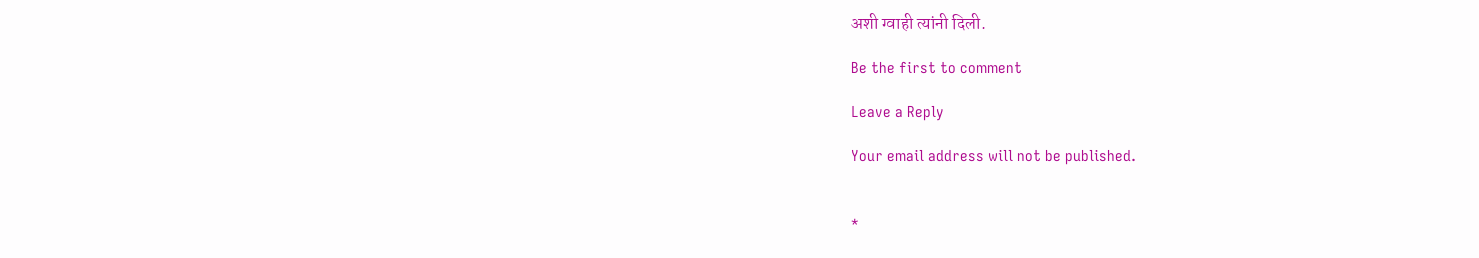अशी ग्वाही त्यांनी दिली.

Be the first to comment

Leave a Reply

Your email address will not be published.


*